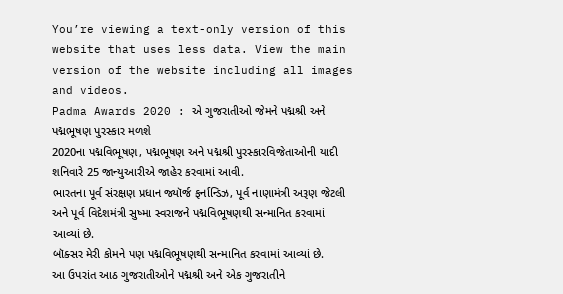You’re viewing a text-only version of this website that uses less data. View the main version of the website including all images and videos.
Padma Awards 2020 : એ ગુજરાતીઓ જેમને પદ્મશ્રી અને પદ્મભૂષણ પુરસ્કાર મળશે
2020ના પદ્મવિભૂષણ, પદ્મભૂષણ અને પદ્મશ્રી પુરસ્કારવિજેતાઓની યાદી શનિવારે 25 જાન્યુઆરીએ જાહેર કરવામાં આવી.
ભારતના પૂર્વ સંરક્ષણ પ્રધાન જ્યૉર્જ ફર્નાન્ડિઝ, પૂર્વ નાણામંત્રી અરૂણ જેટલી અને પૂર્વ વિદેશમંત્રી સુષ્મા સ્વરાજને પદ્મવિભૂષણથી સન્માનિત કરવામાં આવ્યાં છે.
બૉક્સર મેરી કોમને પણ પદ્મવિભૂષણથી સન્માનિત કરવામાં આવ્યાં છે.
આ ઉપરાંત આઠ ગુજરાતીઓને પદ્મશ્રી અને એક ગુજરાતીને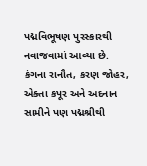પદ્મવિભૂષણ પુરસ્કારથી નવાજવામાં આવ્યા છે.
કંગના રાનૌત, કરણ જોહર, એક્તા કપૂર અને અદનાન સામીને પણ પદ્મશ્રીથી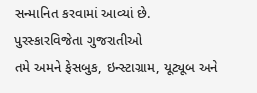સન્માનિત કરવામાં આવ્યાં છે.
પુરસ્કારવિજેતા ગુજરાતીઓ
તમે અમને ફેસબુક, ઇન્સ્ટાગ્રામ, યૂટ્યૂબ અને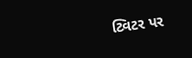ટ્વિટર પર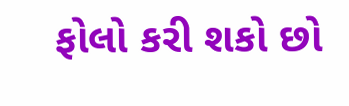ફોલો કરી શકો છો